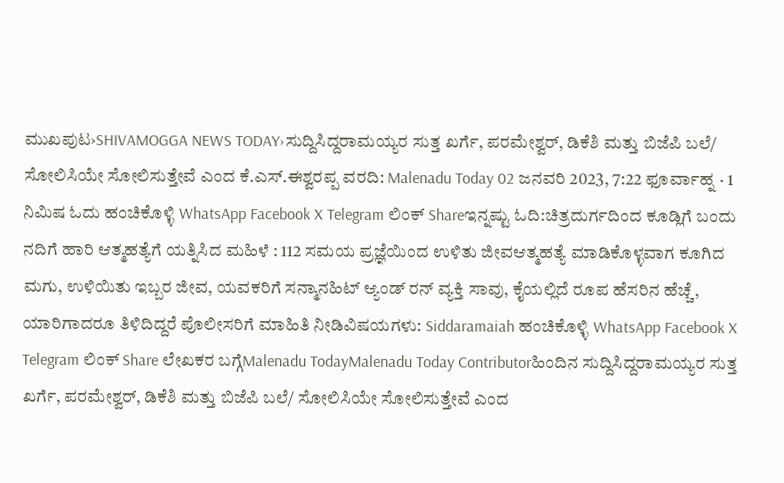ಮುಖಪುಟ›SHIVAMOGGA NEWS TODAY›ಸುದ್ದಿಸಿದ್ದರಾಮಯ್ಯರ ಸುತ್ತ ಖರ್ಗೆ, ಪರಮೇಶ್ವರ್, ಡಿಕೆಶಿ ಮತ್ತು ಬಿಜೆಪಿ ಬಲೆ/ ಸೋಲಿಸಿಯೇ ಸೋಲಿಸುತ್ತೇವೆ ಎಂದ ಕೆ.ಎಸ್.ಈಶ್ವರಪ್ಪ ವರದಿ: Malenadu Today 02 ಜನವರಿ 2023, 7:22 ಫೂರ್ವಾಹ್ನ · 1 ನಿಮಿಷ ಓದು ಹಂಚಿಕೊಳ್ಳಿ WhatsApp Facebook X Telegram ಲಿಂಕ್ Shareಇನ್ನಷ್ಟು ಓದಿ:ಚಿತ್ರದುರ್ಗದಿಂದ ಕೂಡ್ಲಿಗೆ ಬಂದು ನದಿಗೆ ಹಾರಿ ಆತ್ಮಹತ್ಯೆಗೆ ಯತ್ನಿಸಿದ ಮಹಿಳೆ : 112 ಸಮಯ ಪ್ರಜ್ಞೆಯಿಂದ ಉಳಿತು ಜೀವಆತ್ಮಹತ್ಯೆ ಮಾಡಿಕೊಳ್ಳವಾಗ ಕೂಗಿದ ಮಗು, ಉಳಿಯಿತು ಇಬ್ಬರ ಜೀವ, ಯವಕರಿಗೆ ಸನ್ಮಾನಹಿಟ್ ಆ್ಯಂಡ್ ರನ್ ವ್ಯಕ್ತಿ ಸಾವು, ಕೈಯಲ್ಲಿದೆ ರೂಪ ಹೆಸರಿನ ಹೆಚ್ಚೆ, ಯಾರಿಗಾದರೂ ತಿಳಿದಿದ್ದರೆ ಪೊಲೀಸರಿಗೆ ಮಾಹಿತಿ ನೀಡಿವಿಷಯಗಳು: Siddaramaiah ಹಂಚಿಕೊಳ್ಳಿ WhatsApp Facebook X Telegram ಲಿಂಕ್ Share ಲೇಖಕರ ಬಗ್ಗೆMalenadu TodayMalenadu Today Contributorಹಿಂದಿನ ಸುದ್ದಿಸಿದ್ದರಾಮಯ್ಯರ ಸುತ್ತ ಖರ್ಗೆ, ಪರಮೇಶ್ವರ್, ಡಿಕೆಶಿ ಮತ್ತು ಬಿಜೆಪಿ ಬಲೆ/ ಸೋಲಿಸಿಯೇ ಸೋಲಿಸುತ್ತೇವೆ ಎಂದ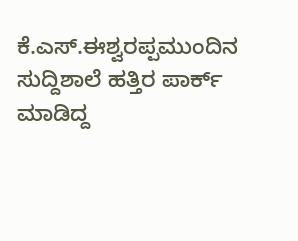ಕೆ.ಎಸ್.ಈಶ್ವರಪ್ಪಮುಂದಿನ ಸುದ್ದಿಶಾಲೆ ಹತ್ತಿರ ಪಾರ್ಕ್ ಮಾಡಿದ್ದ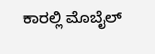ಕಾರಲ್ಲಿ ಮೊಬೈಲ್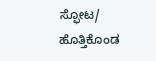ಸ್ಫೋಟ/ ಹೊತ್ತಿಕೊಂಡ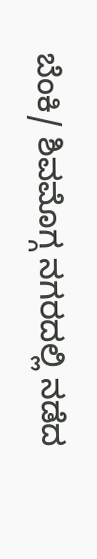ಬೆಂಕಿ/ ಶಿವಮೊಗ್ಗ ನಗರದಲ್ಲಿ ನಡೆದ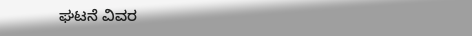ಘಟನೆ ವಿವರ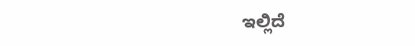ಇಲ್ಲಿದೆ